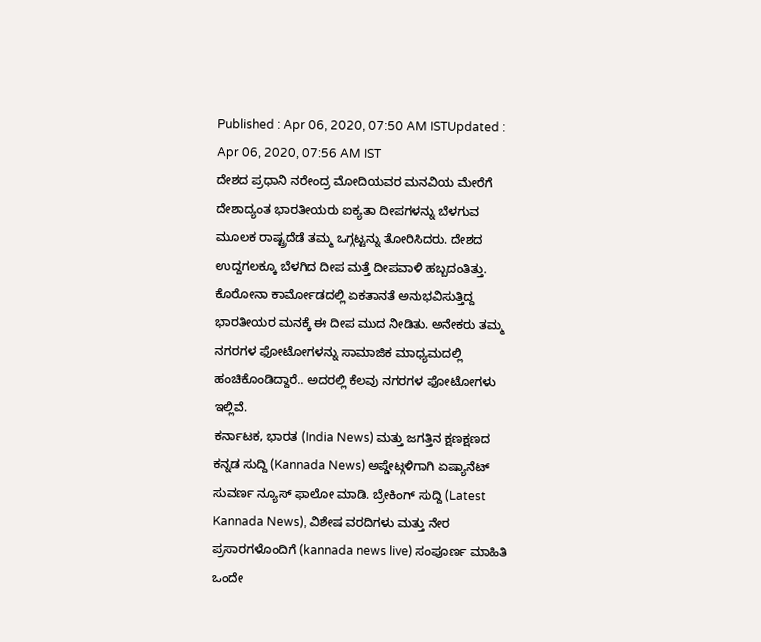Published : Apr 06, 2020, 07:50 AM ISTUpdated : Apr 06, 2020, 07:56 AM IST
ದೇಶದ ಪ್ರಧಾನಿ ನರೇಂದ್ರ ಮೋದಿಯವರ ಮನವಿಯ ಮೇರೆಗೆ ದೇಶಾದ್ಯಂತ ಭಾರತೀಯರು ಐಕ್ಯತಾ ದೀಪಗಳನ್ನು ಬೆಳಗುವ ಮೂಲಕ ರಾಷ್ಟ್ರದೆಡೆ ತಮ್ಮ ಒಗ್ಗಟ್ಟನ್ನು ತೋರಿಸಿದರು. ದೇಶದ ಉದ್ದಗಲಕ್ಕೂ ಬೆಳಗಿದ ದೀಪ ಮತ್ತೆ ದೀಪವಾಳಿ ಹಬ್ಬದಂತಿತ್ತು. ಕೊರೋನಾ ಕಾರ್ಮೋಡದಲ್ಲಿ ಏಕತಾನತೆ ಅನುಭವಿಸುತ್ತಿದ್ದ ಭಾರತೀಯರ ಮನಕ್ಕೆ ಈ ದೀಪ ಮುದ ನೀಡಿತು. ಅನೇಕರು ತಮ್ಮ ನಗರಗಳ ಫೋಟೋಗಳನ್ನು ಸಾಮಾಜಿಕ ಮಾಧ್ಯಮದಲ್ಲಿ ಹಂಚಿಕೊಂಡಿದ್ದಾರೆ.. ಅದರಲ್ಲಿ ಕೆಲವು ನಗರಗಳ ಫೋಟೋಗಳು ಇಲ್ಲಿವೆ.
ಕರ್ನಾಟಕ, ಭಾರತ (India News) ಮತ್ತು ಜಗತ್ತಿನ ಕ್ಷಣಕ್ಷಣದ ಕನ್ನಡ ಸುದ್ದಿ (Kannada News) ಅಪ್ಡೇಟ್ಗಳಿಗಾಗಿ ಏಷ್ಯಾನೆಟ್ ಸುವರ್ಣ ನ್ಯೂಸ್ ಫಾಲೋ ಮಾಡಿ. ಬ್ರೇಕಿಂಗ್ ಸುದ್ದಿ (Latest Kannada News), ವಿಶೇಷ ವರದಿಗಳು ಮತ್ತು ನೇರ ಪ್ರಸಾರಗಳೊಂದಿಗೆ (kannada news live) ಸಂಪೂರ್ಣ ಮಾಹಿತಿ ಒಂದೇ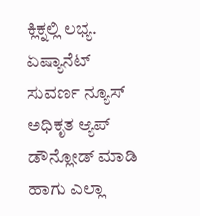ಕ್ಲಿಕ್ನಲ್ಲಿ ಲಭ್ಯ. ಏಷ್ಯಾನೆಟ್ ಸುವರ್ಣ ನ್ಯೂಸ್ ಅಧಿಕೃತ ಆ್ಯಪ್ ಡೌನ್ಲೋಡ್ ಮಾಡಿ ಹಾಗು ಎಲ್ಲಾ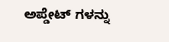ಅಪ್ಡೇಟ್ ಗಳನ್ನು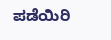ಪಡೆಯಿರಿ